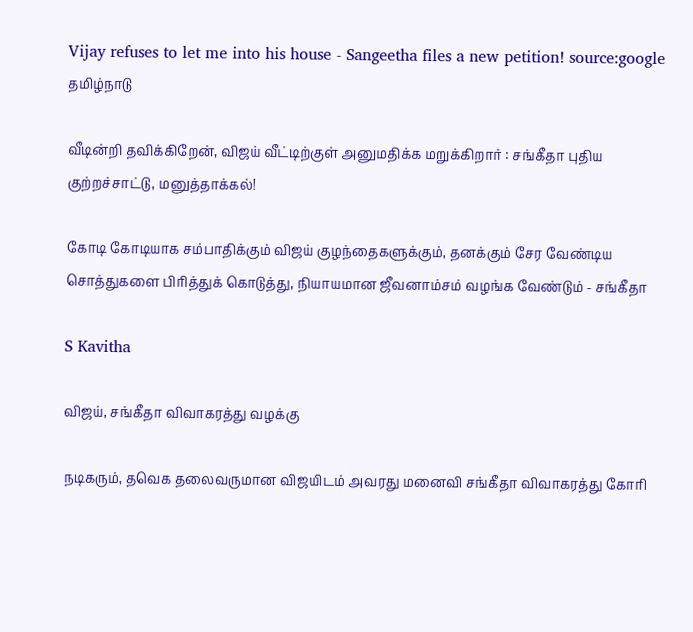Vijay refuses to let me into his house - Sangeetha files a new petition! source:google
தமிழ்நாடு

வீடின்றி தவிக்கிறேன், விஜய் வீட்டிற்குள் அனுமதிக்க மறுக்கிறார் : சங்கீதா புதிய குற்றச்சாட்டு, மனுத்தாக்கல்!

கோடி கோடியாக சம்பாதிக்கும் விஜய் குழந்தைகளுக்கும், தனக்கும் சேர வேண்டிய சொத்துகளை பிரித்துக் கொடுத்து, நியாயமான ஜீவனாம்சம் வழங்க வேண்டும் - சங்கீதா

S Kavitha

விஜய், சங்கீதா விவாகரத்து வழக்கு

நடிகரும், தவெக தலைவருமான விஜயிடம் அவரது மனைவி சங்கீதா விவாகரத்து கோரி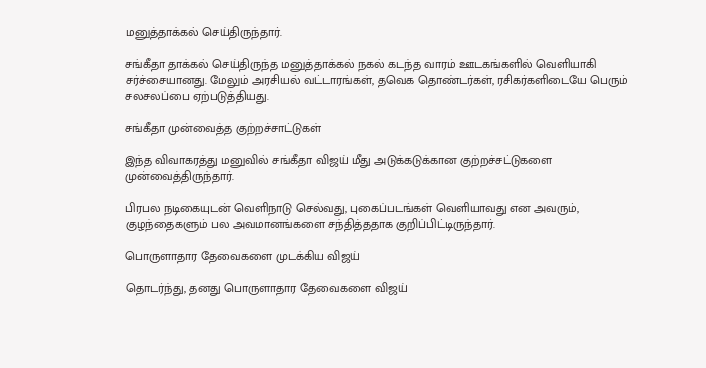மனுத்தாக்கல் செய்திருந்தார்.

சங்கீதா தாக்கல் செய்திருந்த மனுத்தாக்கல் நகல் கடந்த வாரம் ஊடகங்களில் வெளியாகி சர்ச்சையானது. மேலும் அரசியல் வட்டாரங்கள், தவெக தொண்டர்கள், ரசிகர்களிடையே பெரும் சலசலப்பை ஏற்படுத்தியது.

சங்கீதா முன்வைத்த குற்றச்சாட்டுகள்

இந்த விவாகரத்து மனுவில் சங்கீதா விஜய் மீது அடுக்கடுக்கான குற்றச்சட்டுகளை முன்வைத்திருந்தார்.

பிரபல நடிகையுடன் வெளிநாடு செல்வது, புகைப்படங்கள் வெளியாவது என அவரும், குழந்தைகளும் பல அவமானங்களை சந்தித்ததாக குறிப்பிட்டிருந்தார்.

பொருளாதார தேவைகளை முடக்கிய விஜய்

தொடர்ந்து, தனது பொருளாதார தேவைகளை விஜய்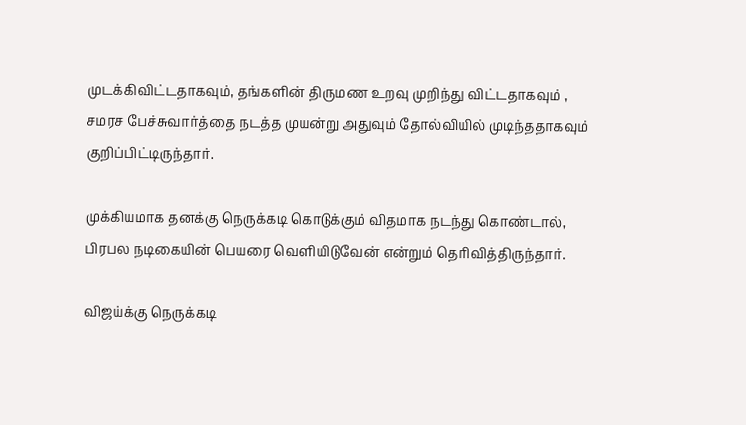முடக்கிவிட்டதாகவும், தங்களின் திருமண உறவு முறிந்து விட்டதாகவும் , சமரச பேச்சுவார்த்தை நடத்த முயன்று அதுவும் தோல்வியில் முடிந்ததாகவும் குறிப்பிட்டிருந்தார்.

முக்கியமாக தனக்கு நெருக்கடி கொடுக்கும் விதமாக நடந்து கொண்டால், பிரபல நடிகையின் பெயரை வெளியிடுவேன் என்றும் தெரிவித்திருந்தார்.

விஜய்க்கு நெருக்கடி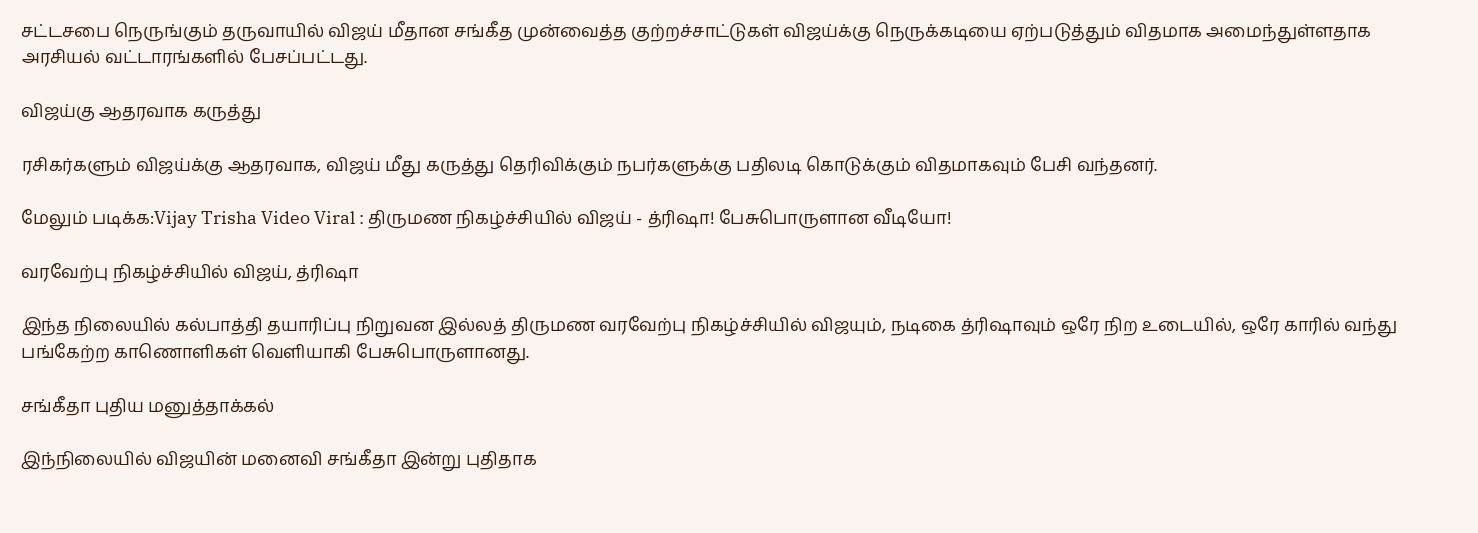சட்டசபை நெருங்கும் தருவாயில் விஜய் மீதான சங்கீத முன்வைத்த குற்றச்சாட்டுகள் விஜய்க்கு நெருக்கடியை ஏற்படுத்தும் விதமாக அமைந்துள்ளதாக அரசியல் வட்டாரங்களில் பேசப்பட்டது.

விஜய்கு ஆதரவாக கருத்து

ரசிகர்களும் விஜய்க்கு ஆதரவாக, விஜய் மீது கருத்து தெரிவிக்கும் நபர்களுக்கு பதிலடி கொடுக்கும் விதமாகவும் பேசி வந்தனர்.

மேலும் படிக்க:Vijay Trisha Video Viral : திருமண நிகழ்ச்சியில் விஜய் - த்ரிஷா! பேசுபொருளான வீடியோ!

வரவேற்பு நிகழ்ச்சியில் விஜய், த்ரிஷா

இந்த நிலையில் கல்பாத்தி தயாரிப்பு நிறுவன இல்லத் திருமண வரவேற்பு நிகழ்ச்சியில் விஜயும், நடிகை த்ரிஷாவும் ஒரே நிற உடையில், ஒரே காரில் வந்து பங்கேற்ற காணொளிகள் வெளியாகி பேசுபொருளானது.

சங்கீதா புதிய மனுத்தாக்கல்

இந்நிலையில் விஜயின் மனைவி சங்கீதா இன்று புதிதாக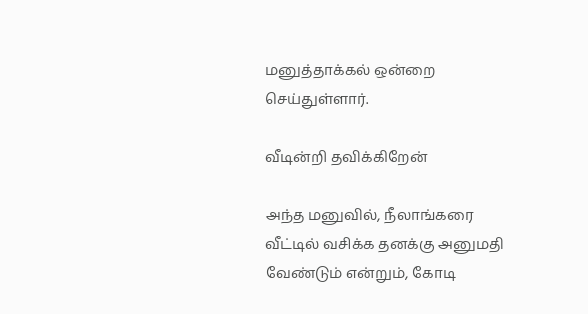மனுத்தாக்கல் ஒன்றை செய்துள்ளார்.

வீடின்றி தவிக்கிறேன்

அந்த மனுவில், நீலாங்கரை வீட்டில் வசிக்க தனக்கு அனுமதி வேண்டும் என்றும், கோடி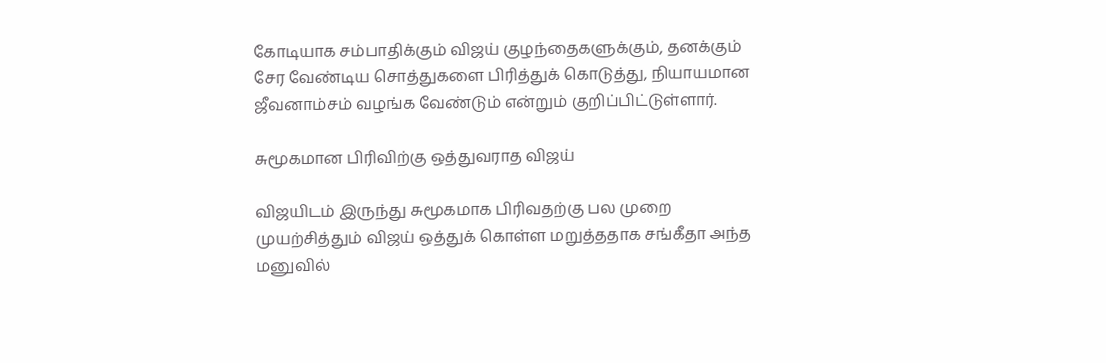கோடியாக சம்பாதிக்கும் விஜய் குழந்தைகளுக்கும், தனக்கும் சேர வேண்டிய சொத்துகளை பிரித்துக் கொடுத்து, நியாயமான ஜீவனாம்சம் வழங்க வேண்டும் என்றும் குறிப்பிட்டுள்ளார்.

சுமூகமான பிரிவிற்கு ஒத்துவராத விஜய்

விஜயிடம் இருந்து சுமூகமாக பிரிவதற்கு பல முறை முயற்சித்தும் விஜய் ஒத்துக் கொள்ள மறுத்ததாக சங்கீதா அந்த மனுவில்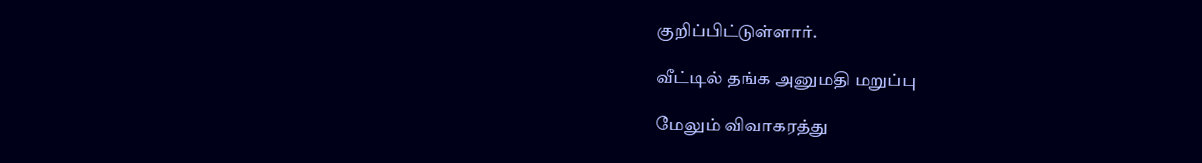குறிப்பிட்டுள்ளார்.

வீட்டில் தங்க அனுமதி மறுப்பு

மேலும் விவாகரத்து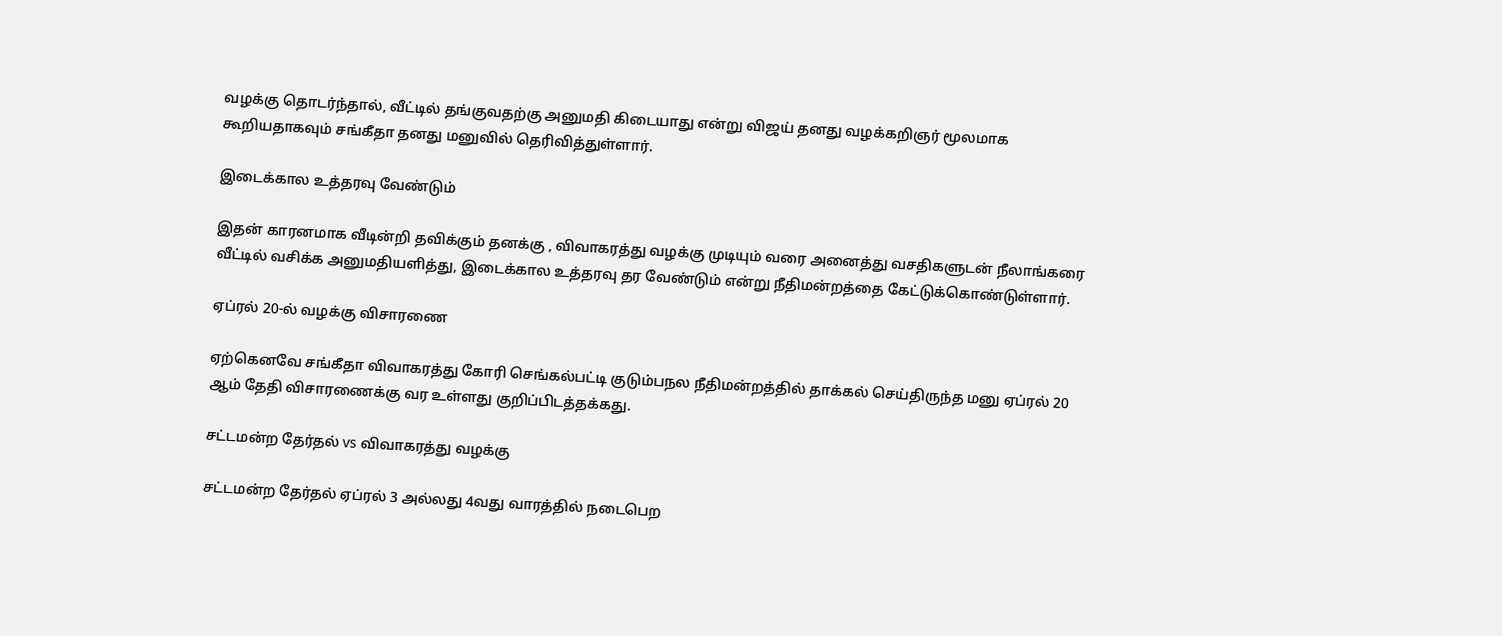வழக்கு தொடர்ந்தால், வீட்டில் தங்குவதற்கு அனுமதி கிடையாது என்று விஜய் தனது வழக்கறிஞர் மூலமாக கூறியதாகவும் சங்கீதா தனது மனுவில் தெரிவித்துள்ளார்.

இடைக்கால உத்தரவு வேண்டும்

இதன் காரனமாக வீடின்றி தவிக்கும் தனக்கு , விவாகரத்து வழக்கு முடியும் வரை அனைத்து வசதிகளுடன் நீலாங்கரை வீட்டில் வசிக்க அனுமதியளித்து, இடைக்கால உத்தரவு தர வேண்டும் என்று நீதிமன்றத்தை கேட்டுக்கொண்டுள்ளார்.

ஏப்ரல் 20-ல் வழக்கு விசாரணை

ஏற்கெனவே சங்கீதா விவாகரத்து கோரி செங்கல்பட்டி குடும்பநல நீதிமன்றத்தில் தாக்கல் செய்திருந்த மனு ஏப்ரல் 20 ஆம் தேதி விசாரணைக்கு வர உள்ளது குறிப்பிடத்தக்கது.

சட்டமன்ற தேர்தல் vs விவாகரத்து வழக்கு

சட்டமன்ற தேர்தல் ஏப்ரல் 3 அல்லது 4வது வாரத்தில் நடைபெற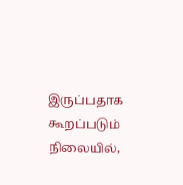இருப்பதாக கூறப்படும் நிலையில்,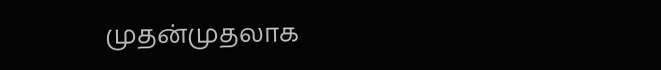முதன்முதலாக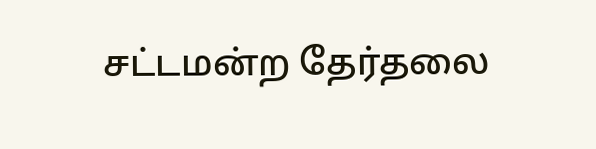சட்டமன்ற தேர்தலை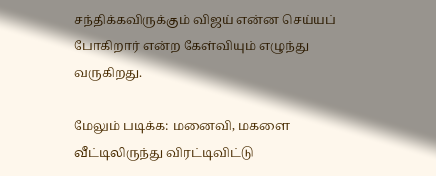சந்திக்கவிருக்கும் விஜய் என்ன செய்யப் போகிறார் என்ற கேள்வியும் எழுந்து வருகிறது.

மேலும் படிக்க: மனைவி, மகளை வீட்டிலிருந்து விரட்டிவிட்டு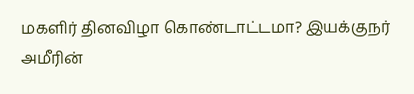மகளிர் தினவிழா கொண்டாட்டமா? இயக்குநர் அமீரின்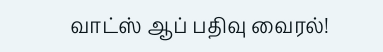வாட்ஸ் ஆப் பதிவு வைரல்!